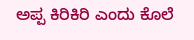ಅಪ್ಪ ಕಿರಿಕಿರಿ ಎಂದು ಕೊಲೆ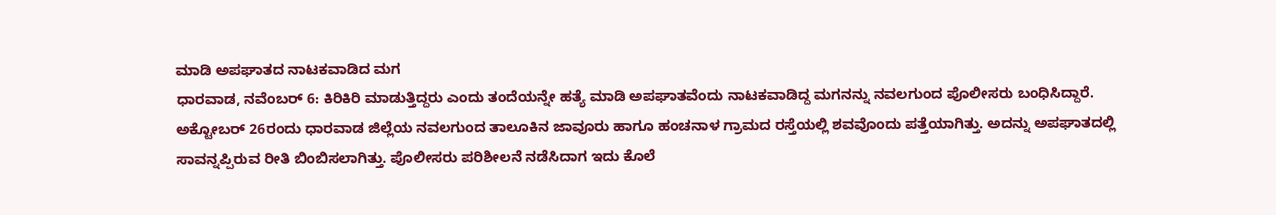ಮಾಡಿ ಅಪಘಾತದ ನಾಟಕವಾಡಿದ ಮಗ
ಧಾರವಾಡ, ನವೆಂಬರ್ 6: ಕಿರಿಕಿರಿ ಮಾಡುತ್ತಿದ್ದರು ಎಂದು ತಂದೆಯನ್ನೇ ಹತ್ಯೆ ಮಾಡಿ ಅಪಘಾತವೆಂದು ನಾಟಕವಾಡಿದ್ದ ಮಗನನ್ನು ನವಲಗುಂದ ಪೊಲೀಸರು ಬಂಧಿಸಿದ್ದಾರೆ.
ಅಕ್ಟೋಬರ್ 26ರಂದು ಧಾರವಾಡ ಜಿಲ್ಲೆಯ ನವಲಗುಂದ ತಾಲೂಕಿನ ಜಾವೂರು ಹಾಗೂ ಹಂಚನಾಳ ಗ್ರಾಮದ ರಸ್ತೆಯಲ್ಲಿ ಶವವೊಂದು ಪತ್ತೆಯಾಗಿತ್ತು. ಅದನ್ನು ಅಪಘಾತದಲ್ಲಿ ಸಾವನ್ನಪ್ಪಿರುವ ರೀತಿ ಬಿಂಬಿಸಲಾಗಿತ್ತು. ಪೊಲೀಸರು ಪರಿಶೀಲನೆ ನಡೆಸಿದಾಗ ಇದು ಕೊಲೆ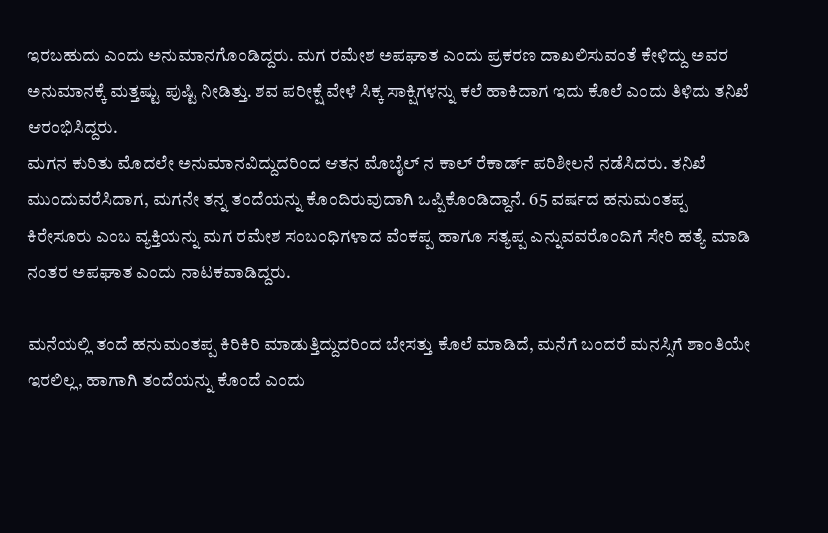ಇರಬಹುದು ಎಂದು ಅನುಮಾನಗೊಂಡಿದ್ದರು. ಮಗ ರಮೇಶ ಅಪಘಾತ ಎಂದು ಪ್ರಕರಣ ದಾಖಲಿಸುವಂತೆ ಕೇಳಿದ್ದು ಅವರ ಅನುಮಾನಕ್ಕೆ ಮತ್ತಷ್ಟು ಪುಷ್ಟಿ ನೀಡಿತ್ತು. ಶವ ಪರೀಕ್ಷೆ ವೇಳೆ ಸಿಕ್ಕ ಸಾಕ್ಷಿಗಳನ್ನು ಕಲೆ ಹಾಕಿದಾಗ ಇದು ಕೊಲೆ ಎಂದು ತಿಳಿದು ತನಿಖೆ ಆರಂಭಿಸಿದ್ದರು.
ಮಗನ ಕುರಿತು ಮೊದಲೇ ಅನುಮಾನವಿದ್ದುದರಿಂದ ಆತನ ಮೊಬೈಲ್ ನ ಕಾಲ್ ರೆಕಾರ್ಡ್ ಪರಿಶೀಲನೆ ನಡೆಸಿದರು. ತನಿಖೆ ಮುಂದುವರೆಸಿದಾಗ, ಮಗನೇ ತನ್ನ ತಂದೆಯನ್ನು ಕೊಂದಿರುವುದಾಗಿ ಒಪ್ಪಿಕೊಂಡಿದ್ದಾನೆ. 65 ವರ್ಷದ ಹನುಮಂತಪ್ಪ ಕಿರೇಸೂರು ಎಂಬ ವ್ಯಕ್ತಿಯನ್ನು ಮಗ ರಮೇಶ ಸಂಬಂಧಿಗಳಾದ ವೆಂಕಪ್ಪ ಹಾಗೂ ಸತ್ಯಪ್ಪ ಎನ್ನುವವರೊಂದಿಗೆ ಸೇರಿ ಹತ್ಯೆ ಮಾಡಿ ನಂತರ ಅಪಘಾತ ಎಂದು ನಾಟಕವಾಡಿದ್ದರು.

ಮನೆಯಲ್ಲಿ ತಂದೆ ಹನುಮಂತಪ್ಪ ಕಿರಿಕಿರಿ ಮಾಡುತ್ತಿದ್ದುದರಿಂದ ಬೇಸತ್ತು ಕೊಲೆ ಮಾಡಿದೆ, ಮನೆಗೆ ಬಂದರೆ ಮನಸ್ಸಿಗೆ ಶಾಂತಿಯೇ ಇರಲಿಲ್ಲ, ಹಾಗಾಗಿ ತಂದೆಯನ್ನು ಕೊಂದೆ ಎಂದು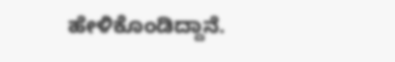ಹೇಳಿಕೊಂಡಿದ್ದಾನೆ.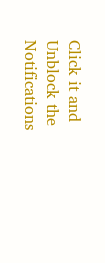Click it and Unblock the Notifications